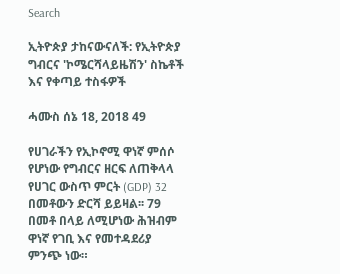Search

ኢትዮጵያ ታከናውናለች: የኢትዮጵያ ግብርና 'ኮሜርሻላይዜሽን' ስኬቶች እና የቀጣይ ተስፋዎች

ሓሙስ ሰኔ 18, 2018 49

የሀገራችን የኢኮኖሚ ዋነኛ ምሰሶ የሆነው የግብርና ዘርፍ ለጠቅላላ የሀገር ውስጥ ምርት (GDP) 32 በመቶውን ድርሻ ይይዛል፡፡ 79 በመቶ በላይ ለሚሆነው ሕዝብም ዋነኛ የገቢ እና የመተዳደሪያ ምንጭ ነው።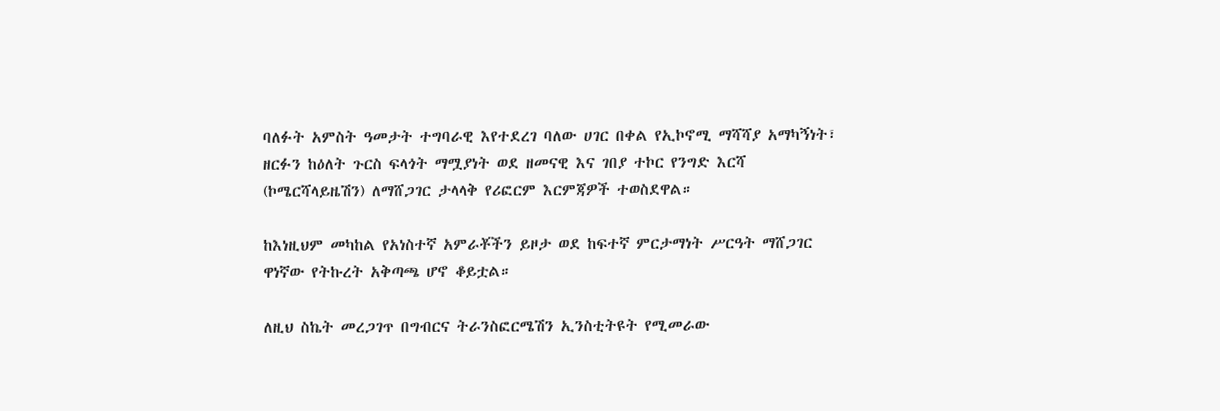ባለፉት አምስት ዓመታት ተግባራዊ እየተደረገ ባለው ሀገር በቀል የኢኮኖሚ ማሻሻያ አማካኝነት፣ ዘርፉን ከዕለት ጉርስ ፍላጎት ማሟያነት ወደ ዘመናዊ እና ገበያ ተኮር የንግድ እርሻ (ኮሜርሻላይዜሽን) ለማሸጋገር ታላላቅ የሪፎርም እርምጃዎች ተወስደዋል።

ከእነዚህም መካከል የአነስተኛ አምራቾችን ይዞታ ወደ ከፍተኛ ምርታማነት ሥርዓት ማሸጋገር ዋነኛው የትኩረት አቅጣጫ ሆኖ ቆይቷል።

ለዚህ ስኬት መረጋገጥ በግብርና ትራንስፎርሜሽን ኢንስቲትዩት የሚመራው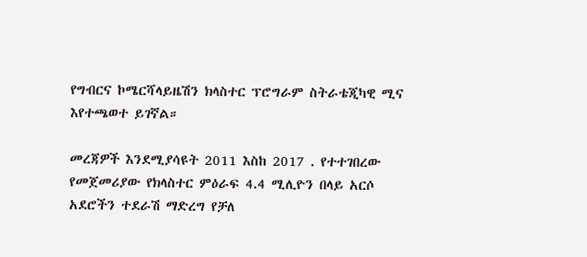የግብርና ኮሜርሻላይዜሽን ክላስተር ፕሮግራም ስትራቴጂካዊ ሚና እየተጫወተ ይገኛል።

መረጃዎች እንደሚያሳዩት 2011 እስከ 2017 . የተተገበረው የመጀመሪያው የክላስተር ምዕራፍ 4.4 ሚሊዮን በላይ አርሶ አደሮችን ተደራሽ ማድረግ የቻለ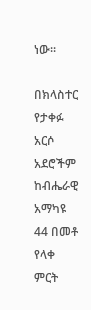ነው፡፡

በክላስተር የታቀፉ አርሶ አደሮችም ከብሔራዊ አማካዩ 44 በመቶ የላቀ ምርት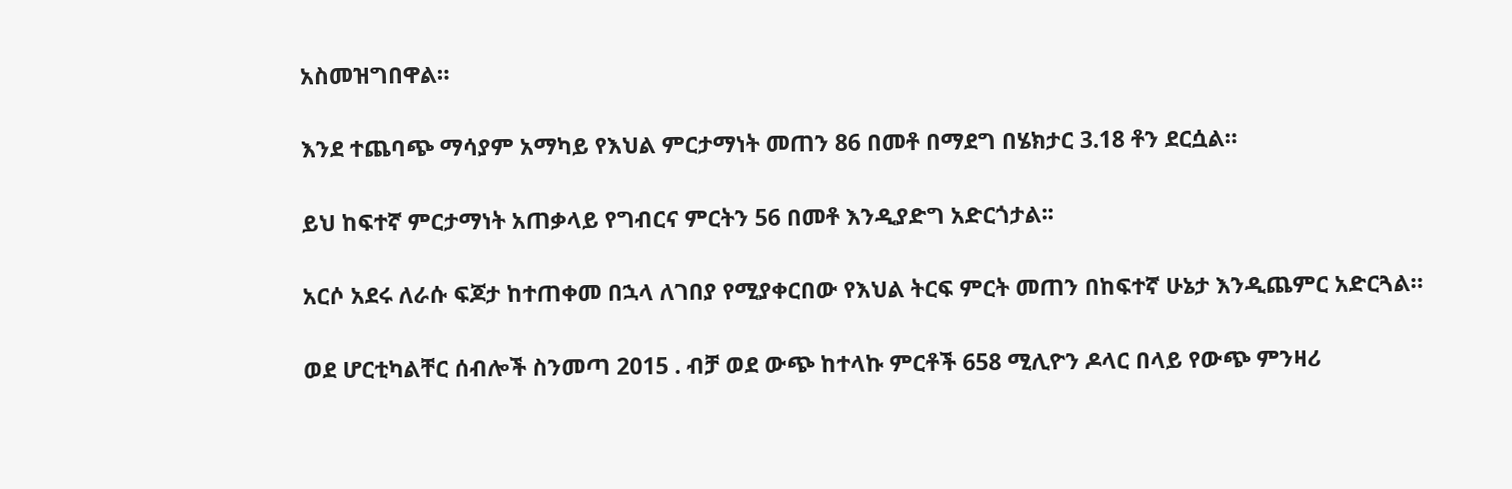አስመዝግበዋል።

እንደ ተጨባጭ ማሳያም አማካይ የእህል ምርታማነት መጠን 86 በመቶ በማደግ በሄክታር 3.18 ቶን ደርሷል።

ይህ ከፍተኛ ምርታማነት አጠቃላይ የግብርና ምርትን 56 በመቶ እንዲያድግ አድርጎታል፡፡

አርሶ አደሩ ለራሱ ፍጆታ ከተጠቀመ በኋላ ለገበያ የሚያቀርበው የእህል ትርፍ ምርት መጠን በከፍተኛ ሁኔታ እንዲጨምር አድርጓል።

ወደ ሆርቲካልቸር ሰብሎች ስንመጣ 2015 . ብቻ ወደ ውጭ ከተላኩ ምርቶች 658 ሚሊዮን ዶላር በላይ የውጭ ምንዛሪ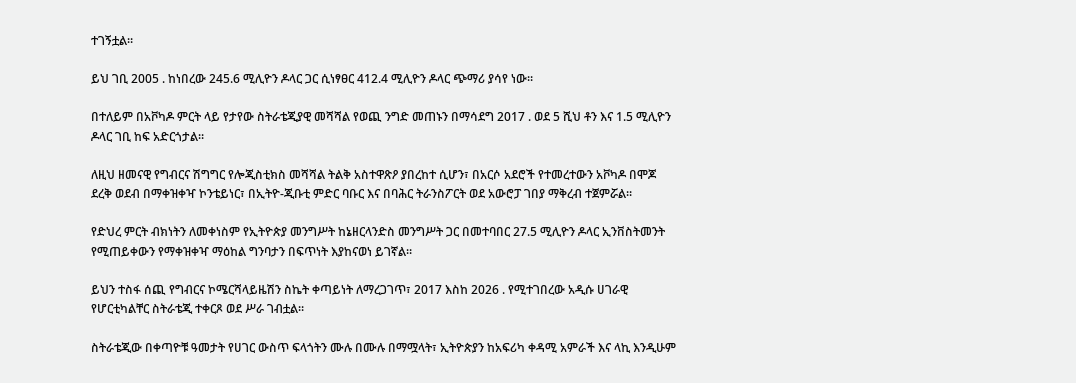ተገኝቷል።

ይህ ገቢ 2005 . ከነበረው 245.6 ሚሊዮን ዶላር ጋር ሲነፃፀር 412.4 ሚሊዮን ዶላር ጭማሪ ያሳየ ነው።

በተለይም በአቮካዶ ምርት ላይ የታየው ስትራቴጂያዊ መሻሻል የወጪ ንግድ መጠኑን በማሳደግ 2017 . ወደ 5 ሺህ ቶን እና 1.5 ሚሊዮን ዶላር ገቢ ከፍ አድርጎታል።

ለዚህ ዘመናዊ የግብርና ሽግግር የሎጂስቲክስ መሻሻል ትልቅ አስተዋጽዖ ያበረከተ ሲሆን፣ በአርሶ አደሮች የተመረተውን አቮካዶ በሞጆ ደረቅ ወደብ በማቀዝቀዣ ኮንቴይነር፣ በኢትዮ-ጂቡቲ ምድር ባቡር እና በባሕር ትራንስፖርት ወደ አውሮፓ ገበያ ማቅረብ ተጀምሯል።

የድህረ ምርት ብክነትን ለመቀነስም የኢትዮጵያ መንግሥት ከኔዘርላንድስ መንግሥት ጋር በመተባበር 27.5 ሚሊዮን ዶላር ኢንቨስትመንት የሚጠይቀውን የማቀዝቀዣ ማዕከል ግንባታን በፍጥነት እያከናወነ ይገኛል።

ይህን ተስፋ ሰጪ የግብርና ኮሜርሻላይዜሽን ስኬት ቀጣይነት ለማረጋገጥ፣ 2017 እስከ 2026 . የሚተገበረው አዲሱ ሀገራዊ የሆርቲካልቸር ስትራቴጂ ተቀርጾ ወደ ሥራ ገብቷል።

ስትራቴጂው በቀጣዮቹ ዓመታት የሀገር ውስጥ ፍላጎትን ሙሉ በሙሉ በማሟላት፣ ኢትዮጵያን ከአፍሪካ ቀዳሚ አምራች እና ላኪ እንዲሁም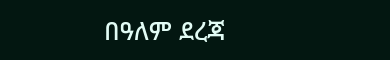በዓለም ደረጃ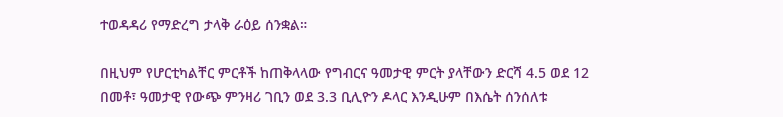ተወዳዳሪ የማድረግ ታላቅ ራዕይ ሰንቋል።

በዚህም የሆርቲካልቸር ምርቶች ከጠቅላላው የግብርና ዓመታዊ ምርት ያላቸውን ድርሻ 4.5 ወደ 12 በመቶ፣ ዓመታዊ የውጭ ምንዛሪ ገቢን ወደ 3.3 ቢሊዮን ዶላር እንዲሁም በእሴት ሰንሰለቱ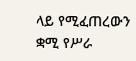ላይ የሚፈጠረውን ቋሚ የሥራ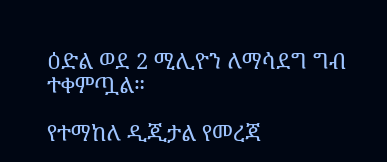ዕድል ወደ 2 ሚሊዮን ለማሳደግ ግብ ተቀምጧል።

የተማከለ ዲጂታል የመረጃ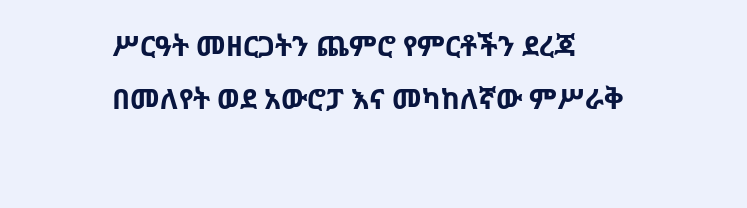ሥርዓት መዘርጋትን ጨምሮ የምርቶችን ደረጃ በመለየት ወደ አውሮፓ እና መካከለኛው ምሥራቅ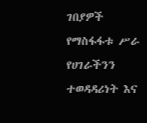ገበያዎች የማስፋፋቱ ሥራ የሀገራችንን ተወዳዳሪነት እና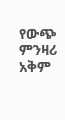የውጭ ምንዛሪ አቅም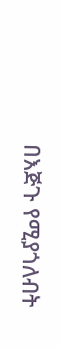በእጅጉ የሚያጎለብት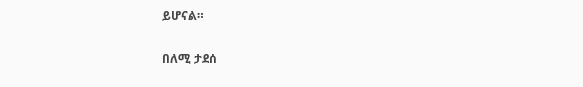ይሆናል።

በለሚ ታደሰ